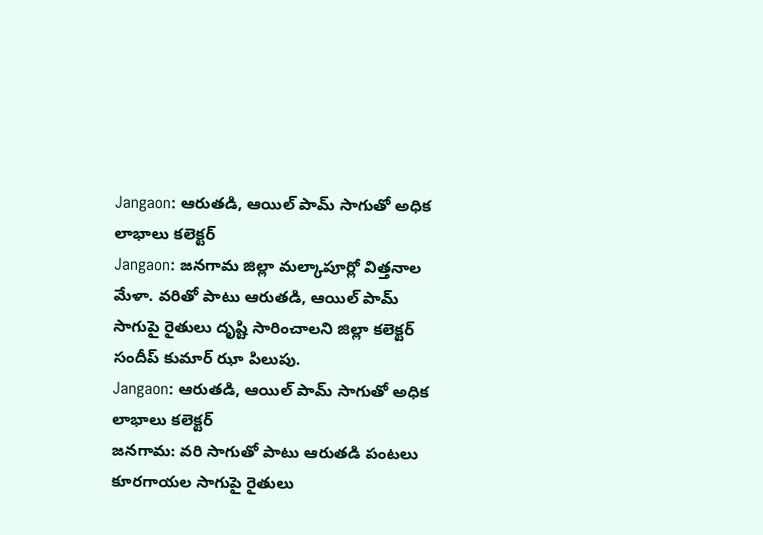Jangaon: ఆరుతడి, ఆయిల్ పామ్ సాగుతో అధిక లాభాలు కలెక్టర్
Jangaon: జనగామ జిల్లా మల్కాపూర్లో విత్తనాల మేళా. వరితో పాటు ఆరుతడి, ఆయిల్ పామ్ సాగుపై రైతులు దృష్టి సారించాలని జిల్లా కలెక్టర్ సందీప్ కుమార్ ఝా పిలుపు.
Jangaon: ఆరుతడి, ఆయిల్ పామ్ సాగుతో అధిక లాభాలు కలెక్టర్
జనగామ: వరి సాగుతో పాటు ఆరుతడి పంటలు కూరగాయల సాగుపై రైతులు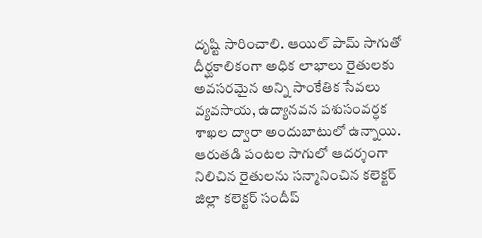దృష్టి సారించాలి. ఆయిల్ పామ్ సాగుతో దీర్ఘకాలికంగా అధిక లాభాలు రైతులకు అవసరమైన అన్ని సాంకేతిక సేవలు వ్యవసాయ, ఉద్యానవన పశుసంవర్ధక శాఖల ద్వారా అందుబాటులో ఉన్నాయి.
ఆరుతడి పంటల సాగులో ఆదర్శంగా నిలిచిన రైతులను సన్మానించిన కలెక్టర్ జిల్లా కలెక్టర్ సందీప్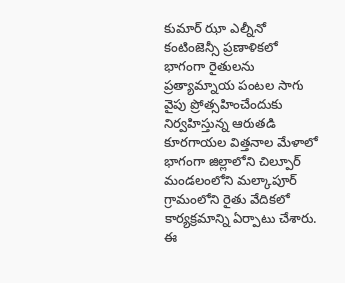కుమార్ ఝా ఎల్నీనో కంటింజెన్సీ ప్రణాళికలో భాగంగా రైతులను ప్రత్యామ్నాయ పంటల సాగు వైపు ప్రోత్సహించేందుకు నిర్వహిస్తున్న ఆరుతడి కూరగాయల విత్తనాల మేళాలో భాగంగా జిల్లాలోని చిల్పూర్ మండలంలోని మల్కాపూర్ గ్రామంలోని రైతు వేదికలో కార్యక్రమాన్ని ఏర్పాటు చేశారు.
ఈ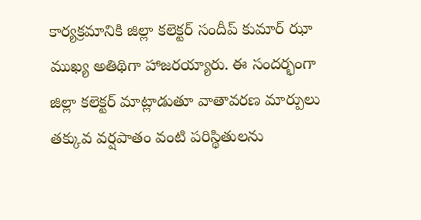కార్యక్రమానికి జిల్లా కలెక్టర్ సందీప్ కుమార్ ఝా ముఖ్య అతిథిగా హాజరయ్యారు. ఈ సందర్భంగా జిల్లా కలెక్టర్ మాట్లాడుతూ వాతావరణ మార్పులు తక్కువ వర్షపాతం వంటి పరిస్థితులను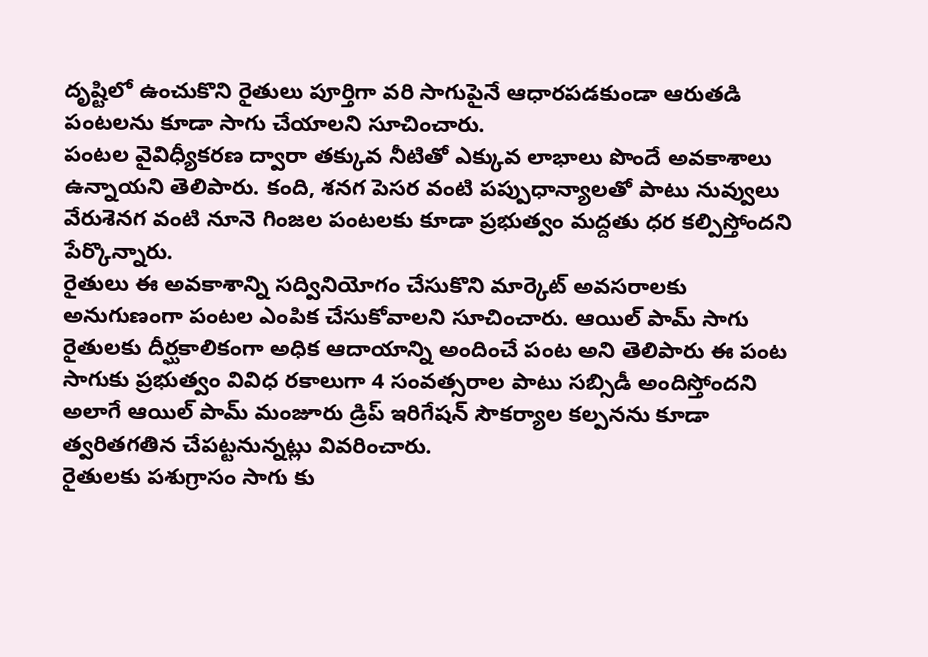దృష్టిలో ఉంచుకొని రైతులు పూర్తిగా వరి సాగుపైనే ఆధారపడకుండా ఆరుతడి పంటలను కూడా సాగు చేయాలని సూచించారు.
పంటల వైవిధ్యీకరణ ద్వారా తక్కువ నీటితో ఎక్కువ లాభాలు పొందే అవకాశాలు ఉన్నాయని తెలిపారు. కంది, శనగ పెసర వంటి పప్పుధాన్యాలతో పాటు నువ్వులు వేరుశెనగ వంటి నూనె గింజల పంటలకు కూడా ప్రభుత్వం మద్దతు ధర కల్పిస్తోందని పేర్కొన్నారు.
రైతులు ఈ అవకాశాన్ని సద్వినియోగం చేసుకొని మార్కెట్ అవసరాలకు అనుగుణంగా పంటల ఎంపిక చేసుకోవాలని సూచించారు. ఆయిల్ పామ్ సాగు రైతులకు దీర్ఘకాలికంగా అధిక ఆదాయాన్ని అందించే పంట అని తెలిపారు ఈ పంట సాగుకు ప్రభుత్వం వివిధ రకాలుగా 4 సంవత్సరాల పాటు సబ్సిడీ అందిస్తోందని అలాగే ఆయిల్ పామ్ మంజూరు డ్రిప్ ఇరిగేషన్ సౌకర్యాల కల్పనను కూడా త్వరితగతిన చేపట్టనున్నట్లు వివరించారు.
రైతులకు పశుగ్రాసం సాగు కు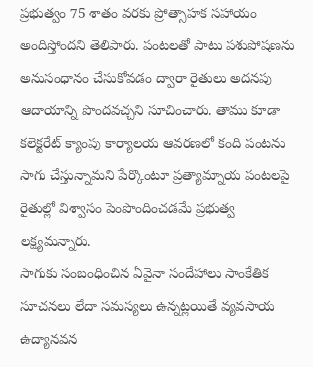ప్రభుత్వం 75 శాతం వరకు ప్రోత్సాహక సహాయం అందిస్తోందని తెలిపారు. పంటలతో పాటు పశుపోషణను అనుసంధానం చేసుకోవడం ద్వారా రైతులు అదనపు ఆదాయాన్ని పొందవచ్చని సూచించారు. తాము కూడా కలెక్టరేట్ క్యాంపు కార్యాలయ ఆవరణలో కంది పంటను సాగు చేస్తున్నామని పేర్కొంటూ ప్రత్యామ్నాయ పంటలపై రైతుల్లో విశ్వాసం పెంపొందించడమే ప్రభుత్వ లక్ష్యమన్నారు.
సాగుకు సంబంధించిన ఏవైనా సందేహాలు సాంకేతిక సూచనలు లేదా సమస్యలు ఉన్నట్లయితే వ్యవసాయ ఉద్యానవన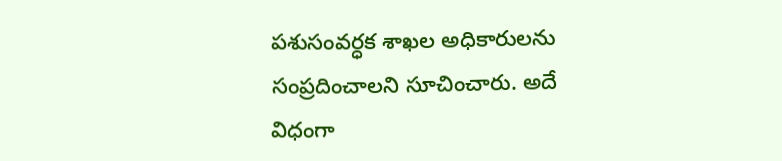పశుసంవర్ధక శాఖల అధికారులను సంప్రదించాలని సూచించారు. అదే విధంగా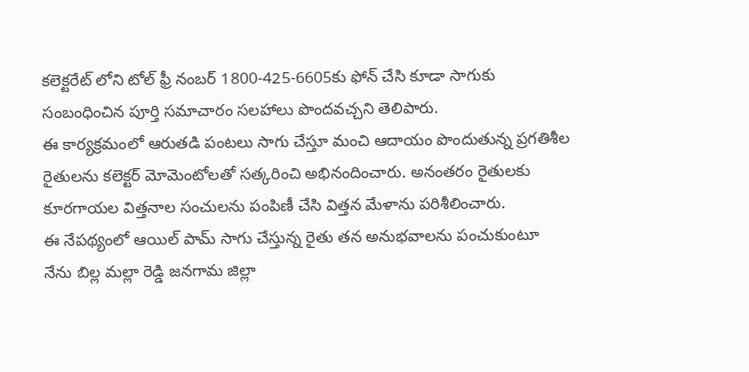కలెక్టరేట్ లోని టోల్ ఫ్రీ నంబర్ 1800-425-6605కు ఫోన్ చేసి కూడా సాగుకు సంబంధించిన పూర్తి సమాచారం సలహాలు పొందవచ్చని తెలిపారు.
ఈ కార్యక్రమంలో ఆరుతడి పంటలు సాగు చేస్తూ మంచి ఆదాయం పొందుతున్న ప్రగతిశీల రైతులను కలెక్టర్ మోమెంటోలతో సత్కరించి అభినందించారు. అనంతరం రైతులకు కూరగాయల విత్తనాల సంచులను పంపిణీ చేసి విత్తన మేళాను పరిశీలించారు.
ఈ నేపథ్యంలో ఆయిల్ పామ్ సాగు చేస్తున్న రైతు తన అనుభవాలను పంచుకుంటూ నేను బిల్ల మల్లా రెడ్డి జనగామ జిల్లా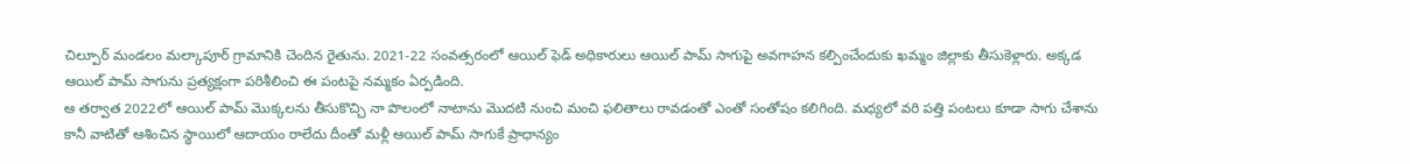చిల్పూర్ మండలం మల్కాపూర్ గ్రామానికి చెందిన రైతును. 2021-22 సంవత్సరంలో ఆయిల్ ఫెడ్ అధికారులు ఆయిల్ పామ్ సాగుపై అవగాహన కల్పించేందుకు ఖమ్మం జిల్లాకు తీసుకెళ్లారు. అక్కడ ఆయిల్ పామ్ సాగును ప్రత్యక్షంగా పరిశీలించి ఈ పంటపై నమ్మకం ఏర్పడింది.
ఆ తర్వాత 2022లో ఆయిల్ పామ్ మొక్కలను తీసుకొచ్చి నా పొలంలో నాటాను మొదటి నుంచి మంచి ఫలితాలు రావడంతో ఎంతో సంతోషం కలిగింది. మధ్యలో వరి పత్తి పంటలు కూడా సాగు చేశాను కానీ వాటితో ఆశించిన స్థాయిలో ఆదాయం రాలేదు దీంతో మళ్లీ ఆయిల్ పామ్ సాగుకే ప్రాధాన్యం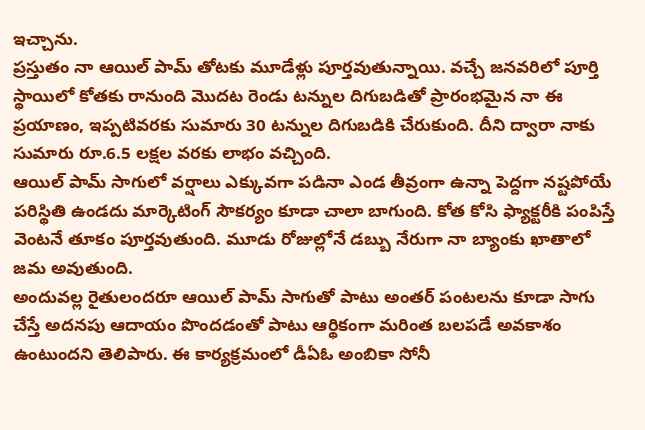ఇచ్చాను.
ప్రస్తుతం నా ఆయిల్ పామ్ తోటకు మూడేళ్లు పూర్తవుతున్నాయి. వచ్చే జనవరిలో పూర్తి స్థాయిలో కోతకు రానుంది మొదట రెండు టన్నుల దిగుబడితో ప్రారంభమైన నా ఈ ప్రయాణం, ఇప్పటివరకు సుమారు 30 టన్నుల దిగుబడికి చేరుకుంది. దీని ద్వారా నాకు సుమారు రూ.6.5 లక్షల వరకు లాభం వచ్చింది.
ఆయిల్ పామ్ సాగులో వర్షాలు ఎక్కువగా పడినా ఎండ తీవ్రంగా ఉన్నా పెద్దగా నష్టపోయే పరిస్థితి ఉండదు మార్కెటింగ్ సౌకర్యం కూడా చాలా బాగుంది. కోత కోసి ఫ్యాక్టరీకి పంపిస్తే వెంటనే తూకం పూర్తవుతుంది. మూడు రోజుల్లోనే డబ్బు నేరుగా నా బ్యాంకు ఖాతాలో జమ అవుతుంది.
అందువల్ల రైతులందరూ ఆయిల్ పామ్ సాగుతో పాటు అంతర్ పంటలను కూడా సాగు చేస్తే అదనపు ఆదాయం పొందడంతో పాటు ఆర్థికంగా మరింత బలపడే అవకాశం ఉంటుందని తెలిపారు. ఈ కార్యక్రమంలో డీఏఓ అంబికా సోనీ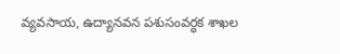వ్యవసాయ, ఉద్యానవన పశుసంవర్ధక శాఖల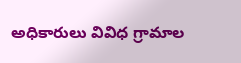అధికారులు వివిధ గ్రామాల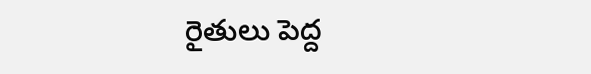రైతులు పెద్ద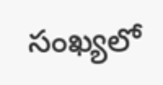సంఖ్యలో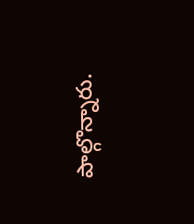పాల్గొన్నారు.